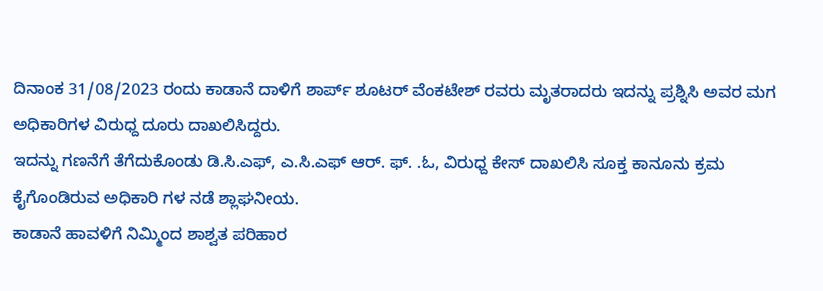ದಿನಾಂಕ 31/08/2023 ರಂದು ಕಾಡಾನೆ ದಾಳಿಗೆ ಶಾರ್ಪ್ ಶೂಟರ್ ವೆಂಕಟೇಶ್ ರವರು ಮೃತರಾದರು ಇದನ್ನು ಪ್ರಶ್ನಿಸಿ ಅವರ ಮಗ ಅಧಿಕಾರಿಗಳ ವಿರುಧ್ದ ದೂರು ದಾಖಲಿಸಿದ್ದರು.
ಇದನ್ನು ಗಣನೆಗೆ ತೆಗೆದುಕೊಂಡು ಡಿ.ಸಿ.ಎಫ್, ಎ.ಸಿ.ಎಫ್ ಆರ್. ಫ್. .ಓ, ವಿರುಧ್ದ ಕೇಸ್ ದಾಖಲಿಸಿ ಸೂಕ್ತ ಕಾನೂನು ಕ್ರಮ ಕೈಗೊಂಡಿರುವ ಅಧಿಕಾರಿ ಗಳ ನಡೆ ಶ್ಲಾಘನೀಯ.
ಕಾಡಾನೆ ಹಾವಳಿಗೆ ನಿಮ್ಮಿಂದ ಶಾಶ್ವತ ಪರಿಹಾರ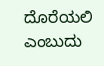ದೊರೆಯಲಿ ಎಂಬುದು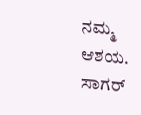ನಮ್ಮ ಆಶಯ. ಸಾಗರ್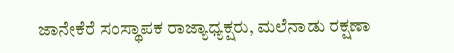ಜಾನೇಕೆರೆ ಸಂಸ್ಥಾಪಕ ರಾಜ್ಯಾಧ್ಯಕ್ಷರು, ಮಲೆನಾಡು ರಕ್ಷಣಾ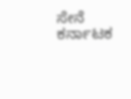ಸೇನೆ ಕರ್ನಾಟಕ